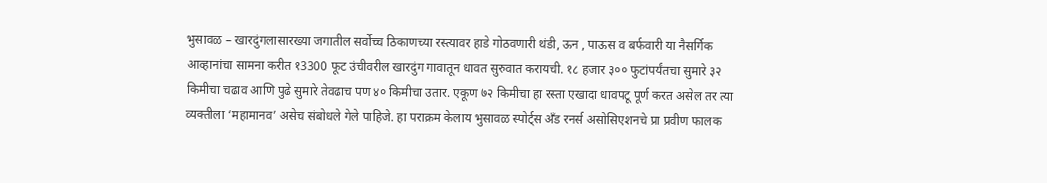भुसावळ – खारदुंगलासारख्या जगातील सर्वोच्च ठिकाणच्या रस्त्यावर हाडे गोठवणारी थंडी, ऊन , पाऊस व बर्फवारी या नैसर्गिक आव्हानांचा सामना करीत १3300 फूट उंचीवरील खारदुंग गावातून धावत सुरुवात करायची. १८ हजार ३०० फुटांपर्यंतचा सुमारे ३२ किमीचा चढाव आणि पुढे सुमारे तेवढाच पण ४० किमीचा उतार. एकूण ७२ किमीचा हा रस्ता एखादा धावपटू पूर्ण करत असेल तर त्या व्यक्तीला ‘महामानव’ असेच संबोधले गेले पाहिजे. हा पराक्रम केलाय भुसावळ स्पोर्ट्स अँड रनर्स असोसिएशनचे प्रा प्रवीण फालक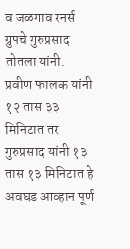व जळगाव रनर्स ग्रुपचे गुरुप्रसाद तोतला यांनी. प्रवीण फालक यांनी १२ तास ३३ मिनिटात तर गुरुप्रसाद यांनी १३ तास १३ मिनिटात हे अवघड आव्हान पूर्ण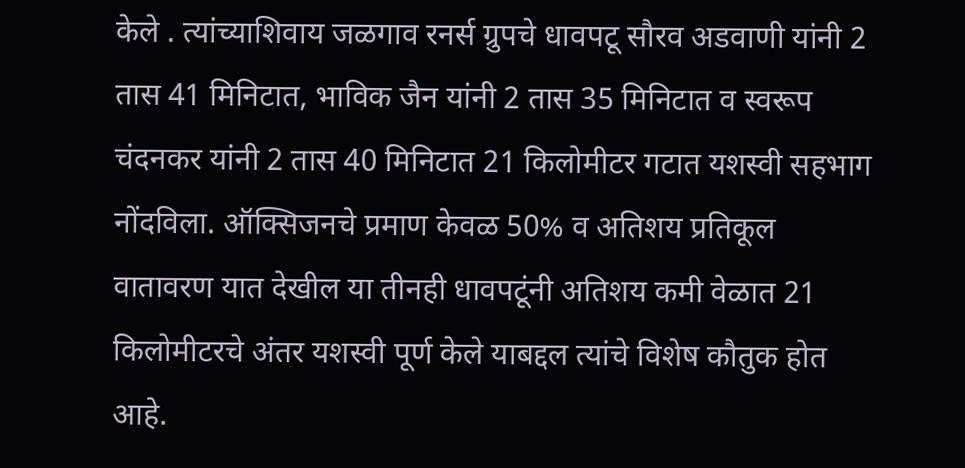केले . त्यांच्याशिवाय जळगाव रनर्स ग्रुपचे धावपटू सौरव अडवाणी यांनी 2 तास 41 मिनिटात, भाविक जैन यांनी 2 तास 35 मिनिटात व स्वरूप चंदनकर यांनी 2 तास 40 मिनिटात 21 किलोमीटर गटात यशस्वी सहभाग नोंदविला. ऑक्सिजनचे प्रमाण केवळ 50% व अतिशय प्रतिकूल वातावरण यात देखील या तीनही धावपटूंनी अतिशय कमी वेळात 21 किलोमीटरचे अंतर यशस्वी पूर्ण केले याबद्दल त्यांचे विशेष कौतुक होत आहे.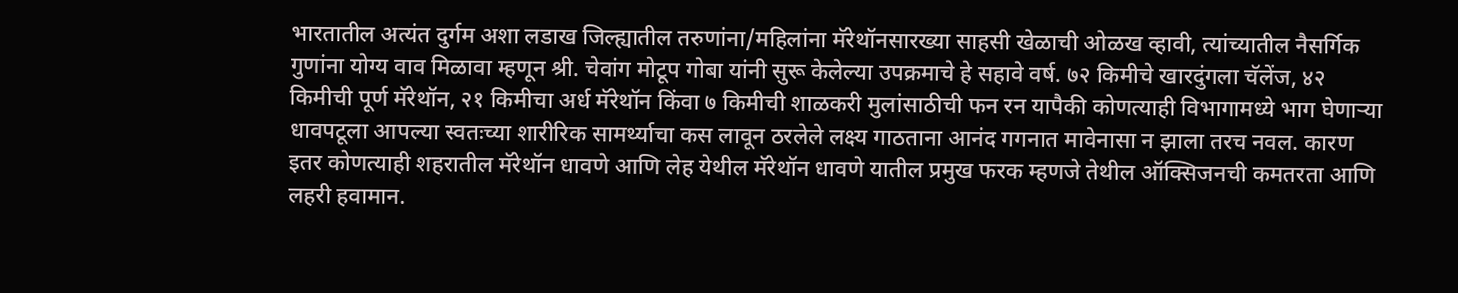भारतातील अत्यंत दुर्गम अशा लडाख जिल्ह्यातील तरुणांना/महिलांना मॅरेथॉनसारख्या साहसी खेळाची ओळख व्हावी, त्यांच्यातील नैसर्गिक गुणांना योग्य वाव मिळावा म्हणून श्री. चेवांग मोटूप गोबा यांनी सुरू केलेल्या उपक्रमाचे हे सहावे वर्ष. ७२ किमीचे खारदुंगला चॅलेंज, ४२ किमीची पूर्ण मॅरेथॉन, २१ किमीचा अर्ध मॅरेथॉन किंवा ७ किमीची शाळकरी मुलांसाठीची फन रन यापैकी कोणत्याही विभागामध्ये भाग घेणाऱ्या धावपटूला आपल्या स्वतःच्या शारीरिक सामर्थ्याचा कस लावून ठरलेले लक्ष्य गाठताना आनंद गगनात मावेनासा न झाला तरच नवल. कारण इतर कोणत्याही शहरातील मॅरेथॉन धावणे आणि लेह येथील मॅरेथॉन धावणे यातील प्रमुख फरक म्हणजे तेथील ऑक्सिजनची कमतरता आणि लहरी हवामान.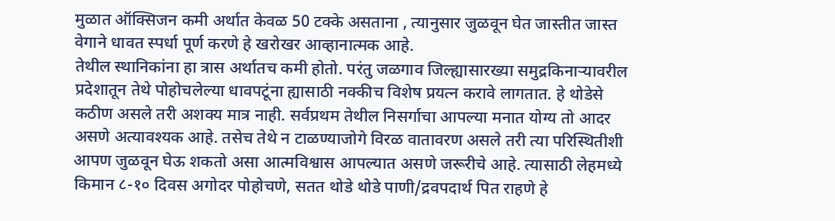मुळात ऑक्सिजन कमी अर्थात केवळ 50 टक्के असताना , त्यानुसार जुळवून घेत जास्तीत जास्त वेगाने धावत स्पर्धा पूर्ण करणे हे खरोखर आव्हानात्मक आहे.
तेथील स्थानिकांना हा त्रास अर्थातच कमी होतो. परंतु जळगाव जिल्ह्यासारख्या समुद्रकिनाऱ्यावरील प्रदेशातून तेथे पोहोचलेल्या धावपटूंना ह्यासाठी नक्कीच विशेष प्रयत्न करावे लागतात. हे थोडेसे कठीण असले तरी अशक्य मात्र नाही. सर्वप्रथम तेथील निसर्गाचा आपल्या मनात योग्य तो आदर असणे अत्यावश्यक आहे. तसेच तेथे न टाळण्याजोगे विरळ वातावरण असले तरी त्या परिस्थितीशी आपण जुळवून घेऊ शकतो असा आत्मविश्वास आपल्यात असणे जरूरीचे आहे. त्यासाठी लेहमध्ये किमान ८-१० दिवस अगोदर पोहोचणे, सतत थोडे थोडे पाणी/द्रवपदार्थ पित राहणे हे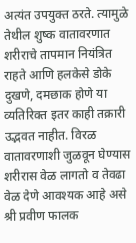अत्यंत उपयुक्त ठरते. त्यामुळे तेथील शुष्क वातावरणात शरीराचे तापमान नियंत्रित राहते आणि हलकेसे डोके दुखणे, दमछाक होणे या व्यतिरिक्त इतर काही तक्रारी उद्भवत नाहीत. विरळ वातावरणाशी जुळवून घेण्यास शरीरास वेळ लागतो व तेवढा वेळ देणे आवश्यक आहे असे श्री प्रवीण फालक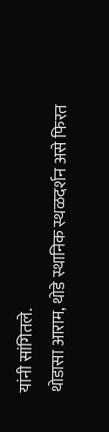यांनी सांगितले.
थोडासा आराम, थोडे स्थानिक स्थळदर्शन असे फिरत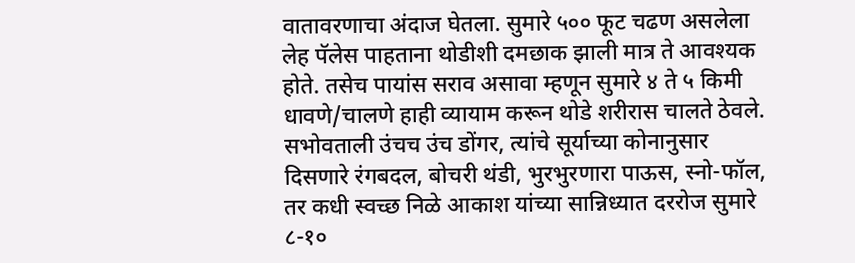वातावरणाचा अंदाज घेतला. सुमारे ५०० फूट चढण असलेला लेह पॅलेस पाहताना थोडीशी दमछाक झाली मात्र ते आवश्यक होते. तसेच पायांस सराव असावा म्हणून सुमारे ४ ते ५ किमी धावणे/चालणे हाही व्यायाम करून थोडे शरीरास चालते ठेवले. सभोवताली उंचच उंच डोंगर, त्यांचे सूर्याच्या कोनानुसार दिसणारे रंगबदल, बोचरी थंडी, भुरभुरणारा पाऊस, स्नो-फॉल, तर कधी स्वच्छ निळे आकाश यांच्या सान्निध्यात दररोज सुमारे ८-१०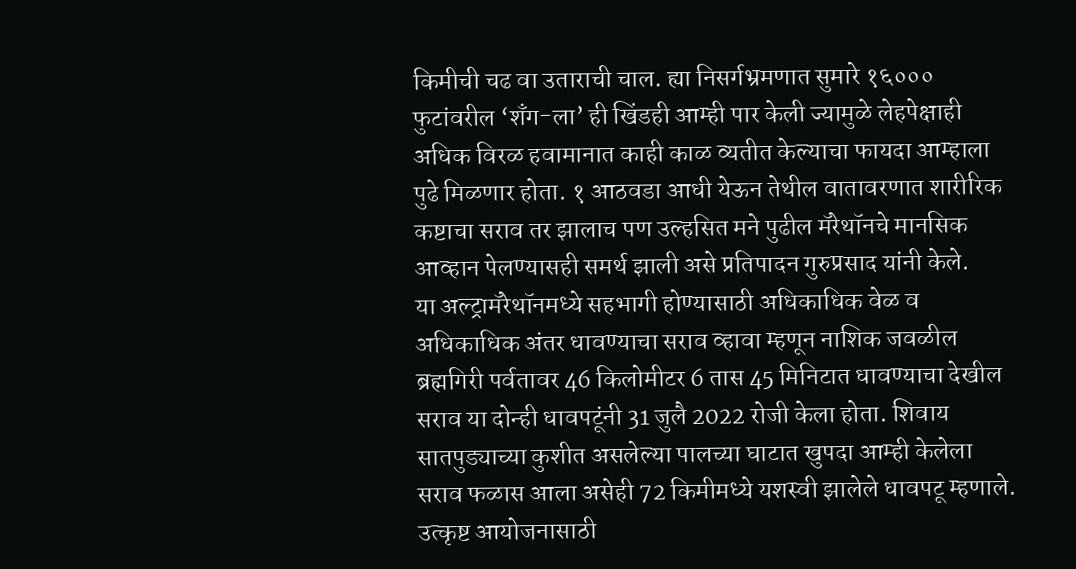किमीची चढ वा उताराची चाल. ह्या निसर्गभ्रमणात सुमारे १६००० फुटांवरील ‘शँग-ला’ ही खिंडही आम्ही पार केली ज्यामुळे लेहपेक्षाही अधिक विरळ हवामानात काही काळ व्यतीत केल्याचा फायदा आम्हाला पुढे मिळणार होता. १ आठवडा आधी येऊन तेथील वातावरणात शारीरिक कष्टाचा सराव तर झालाच पण उल्हसित मने पुढील मॅरेथॉनचे मानसिक आव्हान पेलण्यासही समर्थ झाली असे प्रतिपादन गुरुप्रसाद यांनी केले.
या अल्ट्रामॅरेथॉनमध्ये सहभागी होण्यासाठी अधिकाधिक वेळ व अधिकाधिक अंतर धावण्याचा सराव व्हावा म्हणून नाशिक जवळील ब्रह्मगिरी पर्वतावर 46 किलोमीटर 6 तास 45 मिनिटात धावण्याचा देखील सराव या दोन्ही धावपटूंनी 31 जुलै 2022 रोजी केला होता. शिवाय सातपुड्याच्या कुशीत असलेल्या पालच्या घाटात खुपदा आम्ही केलेला सराव फळास आला असेही 72 किमीमध्ये यशस्वी झालेले धावपटू म्हणाले.
उत्कृष्ट आयोजनासाठी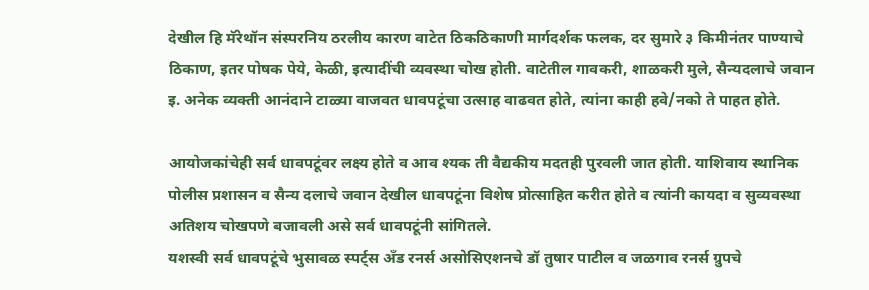देखील हि मॅरेथॉन संस्परनिय ठरलीय कारण वाटेत ठिकठिकाणी मार्गदर्शक फलक, दर सुमारे ३ किमीनंतर पाण्याचे ठिकाण, इतर पोषक पेये, केळी, इत्यादींची व्यवस्था चोख होती. वाटेतील गावकरी, शाळकरी मुले, सैन्यदलाचे जवान इ. अनेक व्यक्ती आनंदाने टाळ्या वाजवत धावपटूंचा उत्साह वाढवत होते, त्यांना काही हवे/नको ते पाहत होते.

आयोजकांचेही सर्व धावपटूंवर लक्ष्य होते व आव श्यक ती वैद्यकीय मदतही पुरवली जात होती. याशिवाय स्थानिक पोलीस प्रशासन व सैन्य दलाचे जवान देखील धावपटूंना विशेष प्रोत्साहित करीत होते व त्यांनी कायदा व सुव्यवस्था अतिशय चोखपणे बजावली असे सर्व धावपटूंनी सांगितले.
यशस्वी सर्व धावपटूंचे भुसावळ स्पर्ट्स अँड रनर्स असोसिएशनचे डॉ तुषार पाटील व जळगाव रनर्स ग्रुपचे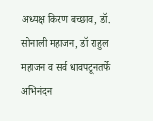अध्यक्ष किरण बच्छाव, डॉ. सोनाली महाजन, डॉ राहुल महाजन व सर्व धावपटूनतर्फे अभिनंदन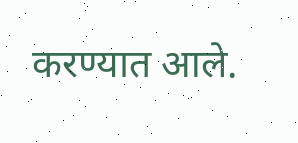करण्यात आले.